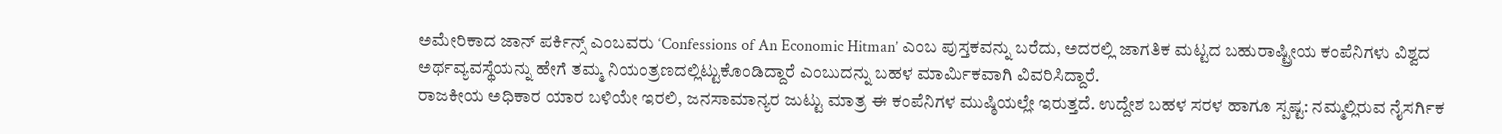ಅಮೇರಿಕಾದ ಜಾನ್ ಪರ್ಕಿನ್ಸ್ ಎಂಬವರು ‘Confessions of An Economic Hitman’ ಎಂಬ ಪುಸ್ತಕವನ್ನು ಬರೆದು, ಅದರಲ್ಲಿ ಜಾಗತಿಕ ಮಟ್ಟದ ಬಹುರಾಷ್ಟ್ರೀಯ ಕಂಪೆನಿಗಳು ವಿಶ್ವದ ಅರ್ಥವ್ಯವಸ್ಥೆಯನ್ನು ಹೇಗೆ ತಮ್ಮ ನಿಯಂತ್ರಣದಲ್ಲಿಟ್ಟುಕೊಂಡಿದ್ದಾರೆ ಎಂಬುದನ್ನು ಬಹಳ ಮಾರ್ಮಿಕವಾಗಿ ವಿವರಿಸಿದ್ದಾರೆ.
ರಾಜಕೀಯ ಅಧಿಕಾರ ಯಾರ ಬಳಿಯೇ ಇರಲಿ, ಜನಸಾಮಾನ್ಯರ ಜುಟ್ಟು ಮಾತ್ರ ಈ ಕಂಪೆನಿಗಳ ಮುಷ್ಠಿಯಲ್ಲೇ ಇರುತ್ತದೆ. ಉದ್ದೇಶ ಬಹಳ ಸರಳ ಹಾಗೂ ಸ್ಪಷ್ಟ: ನಮ್ಮಲ್ಲಿರುವ ನೈಸರ್ಗಿಕ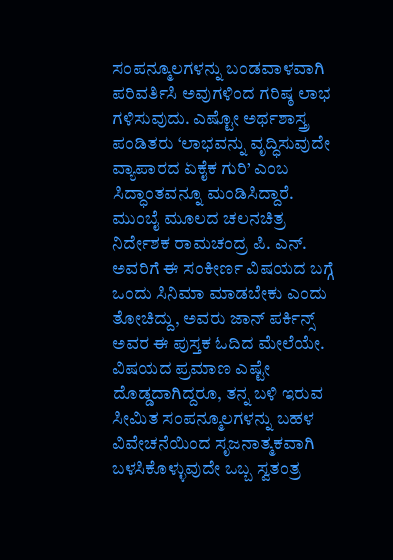ಸಂಪನ್ಮೂಲಗಳನ್ನು ಬಂಡವಾಳವಾಗಿ ಪರಿವರ್ತಿಸಿ ಅವುಗಳಿಂದ ಗರಿಷ್ಠ ಲಾಭ ಗಳಿಸುವುದು. ಎಷ್ಟೋ ಅರ್ಥಶಾಸ್ತ್ರ ಪಂಡಿತರು ‘ಲಾಭವನ್ನು ವೃದ್ಧಿಸುವುದೇ ವ್ಯಾಪಾರದ ಏಕೈಕ ಗುರಿ’ ಎಂಬ ಸಿದ್ಧಾಂತವನ್ನೂ ಮಂಡಿಸಿದ್ದಾರೆ. ಮುಂಬೈ ಮೂಲದ ಚಲನಚಿತ್ರ ನಿರ್ದೇಶಕ ರಾಮಚಂದ್ರ ಪಿ. ಎನ್. ಅವರಿಗೆ ಈ ಸಂಕೀರ್ಣ ವಿಷಯದ ಬಗ್ಗೆ ಒಂದು ಸಿನಿಮಾ ಮಾಡಬೇಕು ಎಂದು ತೋಚಿದ್ದು, ಅವರು ಜಾನ್ ಪರ್ಕಿನ್ಸ್ ಅವರ ಈ ಪುಸ್ತಕ ಓದಿದ ಮೇಲೆಯೇ.
ವಿಷಯದ ಪ್ರಮಾಣ ಎಷ್ಟೇ ದೊಡ್ಡದಾಗಿದ್ದರೂ, ತನ್ನ ಬಳಿ ಇರುವ ಸೀಮಿತ ಸಂಪನ್ಮೂಲಗಳನ್ನು ಬಹಳ ವಿವೇಚನೆಯಿಂದ ಸೃಜನಾತ್ಮಕವಾಗಿ ಬಳಸಿಕೊಳ್ಳುವುದೇ ಒಬ್ಬ ಸ್ವತಂತ್ರ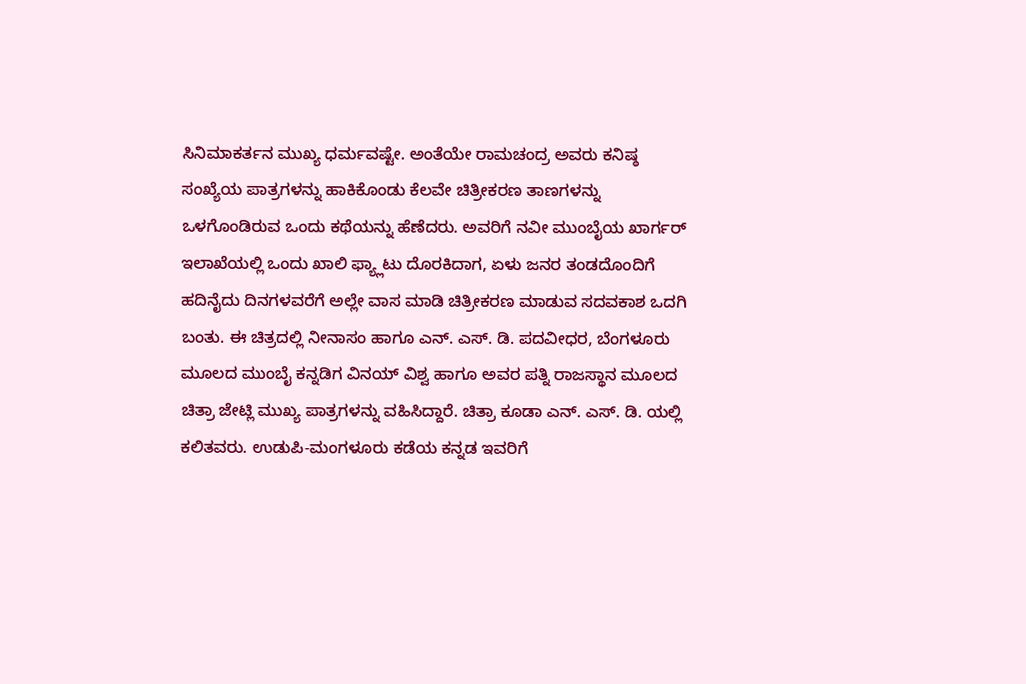ಸಿನಿಮಾಕರ್ತನ ಮುಖ್ಯ ಧರ್ಮವಷ್ಟೇ. ಅಂತೆಯೇ ರಾಮಚಂದ್ರ ಅವರು ಕನಿಷ್ಠ ಸಂಖ್ಯೆಯ ಪಾತ್ರಗಳನ್ನು ಹಾಕಿಕೊಂಡು ಕೆಲವೇ ಚಿತ್ರೀಕರಣ ತಾಣಗಳನ್ನು ಒಳಗೊಂಡಿರುವ ಒಂದು ಕಥೆಯನ್ನು ಹೆಣೆದರು. ಅವರಿಗೆ ನವೀ ಮುಂಬೈಯ ಖಾರ್ಗರ್ ಇಲಾಖೆಯಲ್ಲಿ ಒಂದು ಖಾಲಿ ಫ್ಯ್ಲಾಟು ದೊರಕಿದಾಗ, ಏಳು ಜನರ ತಂಡದೊಂದಿಗೆ ಹದಿನೈದು ದಿನಗಳವರೆಗೆ ಅಲ್ಲೇ ವಾಸ ಮಾಡಿ ಚಿತ್ರೀಕರಣ ಮಾಡುವ ಸದವಕಾಶ ಒದಗಿ ಬಂತು. ಈ ಚಿತ್ರದಲ್ಲಿ ನೀನಾಸಂ ಹಾಗೂ ಎನ್. ಎಸ್. ಡಿ. ಪದವೀಧರ, ಬೆಂಗಳೂರು ಮೂಲದ ಮುಂಬೈ ಕನ್ನಡಿಗ ವಿನಯ್ ವಿಶ್ವ ಹಾಗೂ ಅವರ ಪತ್ನಿ ರಾಜಸ್ಥಾನ ಮೂಲದ ಚಿತ್ರಾ ಜೇಟ್ಲಿ ಮುಖ್ಯ ಪಾತ್ರಗಳನ್ನು ವಹಿಸಿದ್ದಾರೆ. ಚಿತ್ರಾ ಕೂಡಾ ಎನ್. ಎಸ್. ಡಿ. ಯಲ್ಲಿ ಕಲಿತವರು. ಉಡುಪಿ-ಮಂಗಳೂರು ಕಡೆಯ ಕನ್ನಡ ಇವರಿಗೆ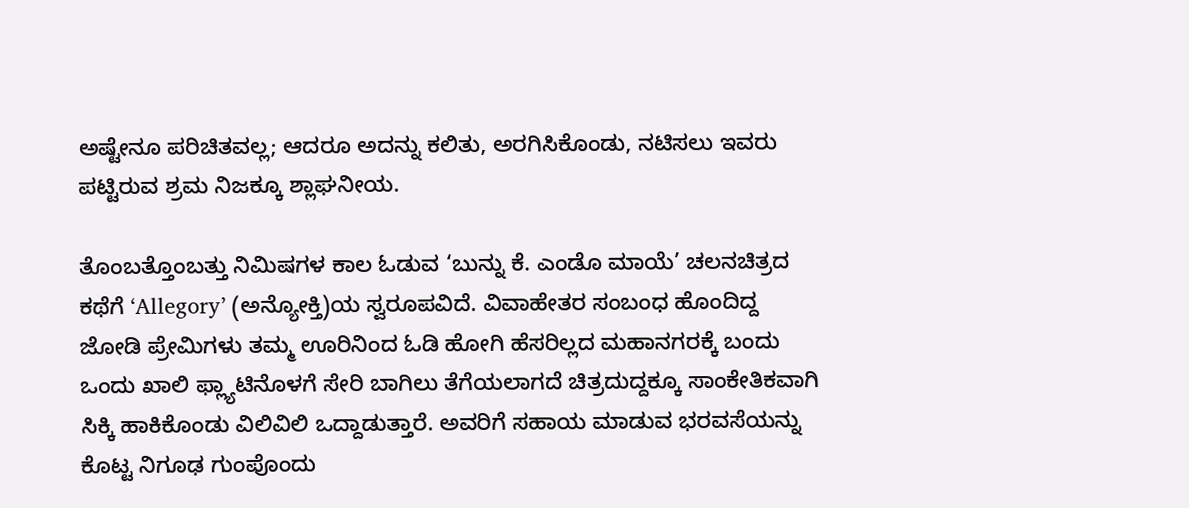ಅಷ್ಟೇನೂ ಪರಿಚಿತವಲ್ಲ; ಆದರೂ ಅದನ್ನು ಕಲಿತು, ಅರಗಿಸಿಕೊಂಡು, ನಟಿಸಲು ಇವರು ಪಟ್ಟಿರುವ ಶ್ರಮ ನಿಜಕ್ಕೂ ಶ್ಲಾಘನೀಯ.

ತೊಂಬತ್ತೊಂಬತ್ತು ನಿಮಿಷಗಳ ಕಾಲ ಓಡುವ ‘ಬುನ್ನು ಕೆ. ಎಂಡೊ ಮಾಯೆ’ ಚಲನಚಿತ್ರದ ಕಥೆಗೆ ‘Allegory’ (ಅನ್ಯೋಕ್ತಿ)ಯ ಸ್ವರೂಪವಿದೆ. ವಿವಾಹೇತರ ಸಂಬಂಧ ಹೊಂದಿದ್ದ ಜೋಡಿ ಪ್ರೇಮಿಗಳು ತಮ್ಮ ಊರಿನಿಂದ ಓಡಿ ಹೋಗಿ ಹೆಸರಿಲ್ಲದ ಮಹಾನಗರಕ್ಕೆ ಬಂದು ಒಂದು ಖಾಲಿ ಫ್ಲ್ಯಾಟಿನೊಳಗೆ ಸೇರಿ ಬಾಗಿಲು ತೆಗೆಯಲಾಗದೆ ಚಿತ್ರದುದ್ದಕ್ಕೂ ಸಾಂಕೇತಿಕವಾಗಿ ಸಿಕ್ಕಿ ಹಾಕಿಕೊಂಡು ವಿಲಿವಿಲಿ ಒದ್ದಾಡುತ್ತಾರೆ. ಅವರಿಗೆ ಸಹಾಯ ಮಾಡುವ ಭರವಸೆಯನ್ನು ಕೊಟ್ಟ ನಿಗೂಢ ಗುಂಪೊಂದು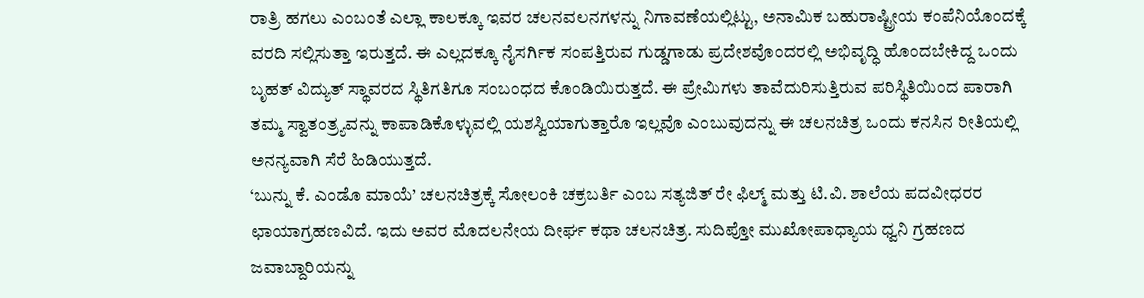ರಾತ್ರಿ ಹಗಲು ಎಂಬಂತೆ ಎಲ್ಲಾ ಕಾಲಕ್ಕೂ ಇವರ ಚಲನವಲನಗಳನ್ನು ನಿಗಾವಣೆಯಲ್ಲಿಟ್ಟು, ಅನಾಮಿಕ ಬಹುರಾಷ್ಟ್ರೀಯ ಕಂಪೆನಿಯೊಂದಕ್ಕೆ ವರದಿ ಸಲ್ಲಿಸುತ್ತಾ ಇರುತ್ತದೆ. ಈ ಎಲ್ಲದಕ್ಕೂ ನೈಸರ್ಗಿಕ ಸಂಪತ್ತಿರುವ ಗುಡ್ಡಗಾಡು ಪ್ರದೇಶವೊಂದರಲ್ಲಿ ಅಭಿವೃದ್ಧಿ ಹೊಂದಬೇಕಿದ್ದ ಒಂದು ಬೃಹತ್ ವಿದ್ಯುತ್ ಸ್ಥಾವರದ ಸ್ಥಿತಿಗತಿಗೂ ಸಂಬಂಧದ ಕೊಂಡಿಯಿರುತ್ತದೆ. ಈ ಪ್ರೇಮಿಗಳು ತಾವೆದುರಿಸುತ್ತಿರುವ ಪರಿಸ್ಥಿತಿಯಿಂದ ಪಾರಾಗಿ ತಮ್ಮ ಸ್ವಾತಂತ್ರ್ಯವನ್ನು ಕಾಪಾಡಿಕೊಳ್ಳುವಲ್ಲಿ ಯಶಸ್ವಿಯಾಗುತ್ತಾರೊ ಇಲ್ಲವೊ ಎಂಬುವುದನ್ನು ಈ ಚಲನಚಿತ್ರ ಒಂದು ಕನಸಿನ ರೀತಿಯಲ್ಲಿ ಅನನ್ಯವಾಗಿ ಸೆರೆ ಹಿಡಿಯುತ್ತದೆ.
‘ಬುನ್ನು ಕೆ. ಎಂಡೊ ಮಾಯೆ’ ಚಲನಚಿತ್ರಕ್ಕೆ ಸೋಲಂಕಿ ಚಕ್ರಬರ್ತಿ ಎಂಬ ಸತ್ಯಜಿತ್ ರೇ ಫಿಲ್ಮ್ ಮತ್ತು ಟಿ.ವಿ. ಶಾಲೆಯ ಪದವೀಧರರ ಛಾಯಾಗ್ರಹಣವಿದೆ. ಇದು ಅವರ ಮೊದಲನೇಯ ದೀರ್ಘ ಕಥಾ ಚಲನಚಿತ್ರ. ಸುದಿಪ್ತೋ ಮುಖೋಪಾಧ್ಯಾಯ ಧ್ವನಿ ಗ್ರಹಣದ ಜವಾಬ್ದಾರಿಯನ್ನು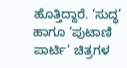ಹೊತ್ತಿದ್ದಾರೆ. ‘ಸುದ್ಧ’ ಹಾಗೂ ‘ಪುಟಾಣಿ ಪಾರ್ಟಿ’ ಚಿತ್ರಗಳ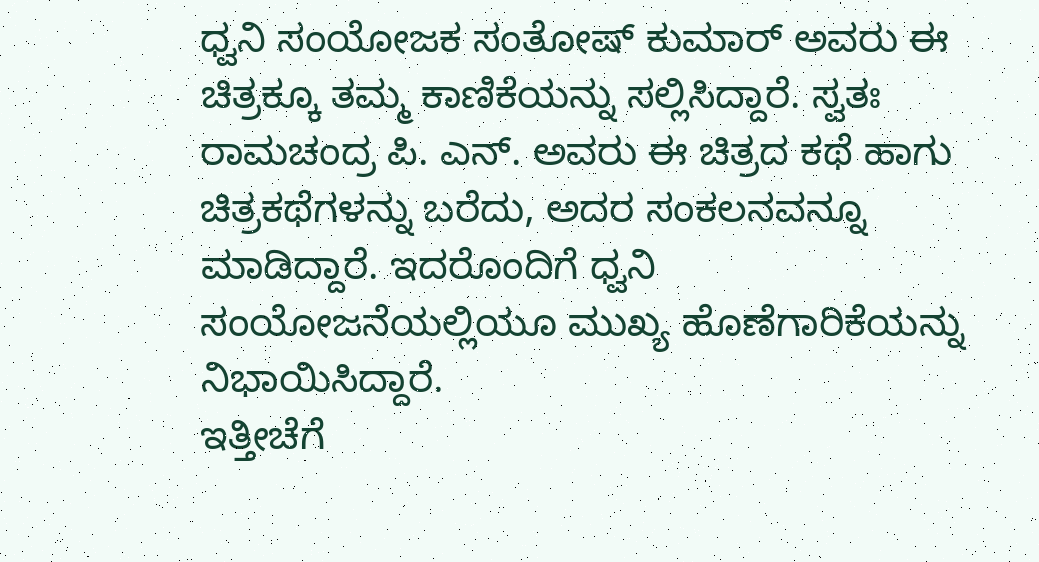ಧ್ವನಿ ಸಂಯೋಜಕ ಸಂತೋಷ್ ಕುಮಾರ್ ಅವರು ಈ ಚಿತ್ರಕ್ಕೂ ತಮ್ಮ ಕಾಣಿಕೆಯನ್ನು ಸಲ್ಲಿಸಿದ್ದಾರೆ. ಸ್ವತಃ ರಾಮಚಂದ್ರ ಪಿ. ಎನ್. ಅವರು ಈ ಚಿತ್ರದ ಕಥೆ ಹಾಗು ಚಿತ್ರಕಥೆಗಳನ್ನು ಬರೆದು, ಅದರ ಸಂಕಲನವನ್ನೂ ಮಾಡಿದ್ದಾರೆ. ಇದರೊಂದಿಗೆ ಧ್ವನಿ ಸಂಯೋಜನೆಯಲ್ಲಿಯೂ ಮುಖ್ಯ ಹೊಣೆಗಾರಿಕೆಯನ್ನು ನಿಭಾಯಿಸಿದ್ದಾರೆ.
ಇತ್ತೀಚೆಗೆ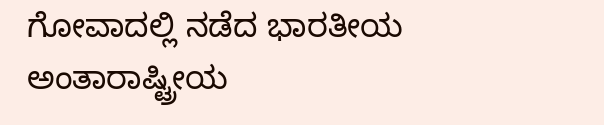ಗೋವಾದಲ್ಲಿ ನಡೆದ ಭಾರತೀಯ ಅಂತಾರಾಷ್ಟ್ರೀಯ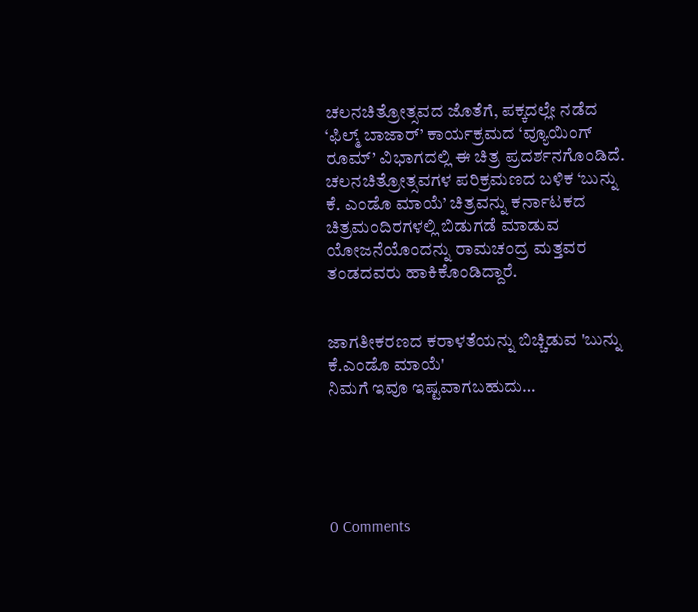ಚಲನಚಿತ್ರೋತ್ಸವದ ಜೊತೆಗೆ, ಪಕ್ಕದಲ್ಲೇ ನಡೆದ ‘ಫಿಲ್ಮ್ ಬಾಜಾರ್’ ಕಾರ್ಯಕ್ರಮದ ‘ವ್ಯೂಯಿಂಗ್ ರೂಮ್’ ವಿಭಾಗದಲ್ಲಿ ಈ ಚಿತ್ರ ಪ್ರದರ್ಶನಗೊಂಡಿದೆ. ಚಲನಚಿತ್ರೋತ್ಸವಗಳ ಪರಿಕ್ರಮಣದ ಬಳಿಕ ‘ಬುನ್ನು ಕೆ. ಎಂಡೊ ಮಾಯೆ’ ಚಿತ್ರವನ್ನು ಕರ್ನಾಟಕದ ಚಿತ್ರಮಂದಿರಗಳಲ್ಲಿ ಬಿಡುಗಡೆ ಮಾಡುವ ಯೋಜನೆಯೊಂದನ್ನು ರಾಮಚಂದ್ರ ಮತ್ತವರ ತಂಡದವರು ಹಾಕಿಕೊಂಡಿದ್ದಾರೆ.


ಜಾಗತೀಕರಣದ ಕರಾಳತೆಯನ್ನು ಬಿಚ್ಚಿಡುವ 'ಬುನ್ನು ಕೆ.ಎಂಡೊ ಮಾಯೆ'
ನಿಮಗೆ ಇವೂ ಇಷ್ಟವಾಗಬಹುದು…





0 Comments